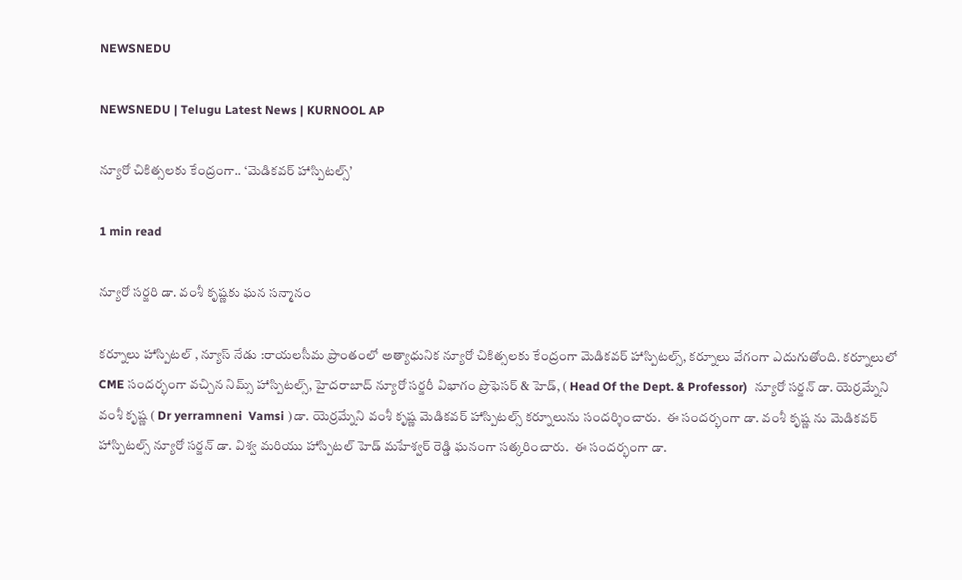NEWSNEDU

NEWSNEDU | Telugu Latest News | KURNOOL AP

న్యూరో చికిత్సలకు కేంద్రంగా.. ‘మెడికవర్ హాస్పిటల్స్’

1 min read

న్యూరో సర్జరి డా. వంశీ కృష్ణకు ఘన సన్మానం

కర్నూలు హాస్పిటల్ , న్యూస్ నేడు :రాయలసీమ ప్రాంతంలో అత్యాధునిక న్యూరో చికిత్సలకు కేంద్రంగా మెడికవర్ హాస్పిటల్స్, కర్నూలు వేగంగా ఎదుగుతోంది. కర్నూలులో CME సందర్భంగా వచ్చిన నిమ్స్ హాస్పిటల్స్, హైదరాబాద్ న్యూరో సర్జరీ విభాగం ప్రొఫెసర్ & హెడ్, ( Head Of the Dept. & Professor)  న్యూరో సర్జన్ డా. యెర్రమ్నేని వంశీ కృష్ణ ( Dr yerramneni  Vamsi )డా. యెర్రమ్నేని వంశీ కృష్ణ మెడికవర్ హాస్పిటల్స్ కర్నూలును సందర్శించారు.  ఈ సందర్భంగా డా. వంశీ కృష్ణ ను మెడికవర్ హాస్పిటల్స్ న్యూరో సర్జన్ డా. విశ్వ మరియు హాస్పిటల్ హెడ్ మహేశ్వర్ రెడ్డి ఘనంగా సత్కరించారు.  ఈ సందర్భంగా డా.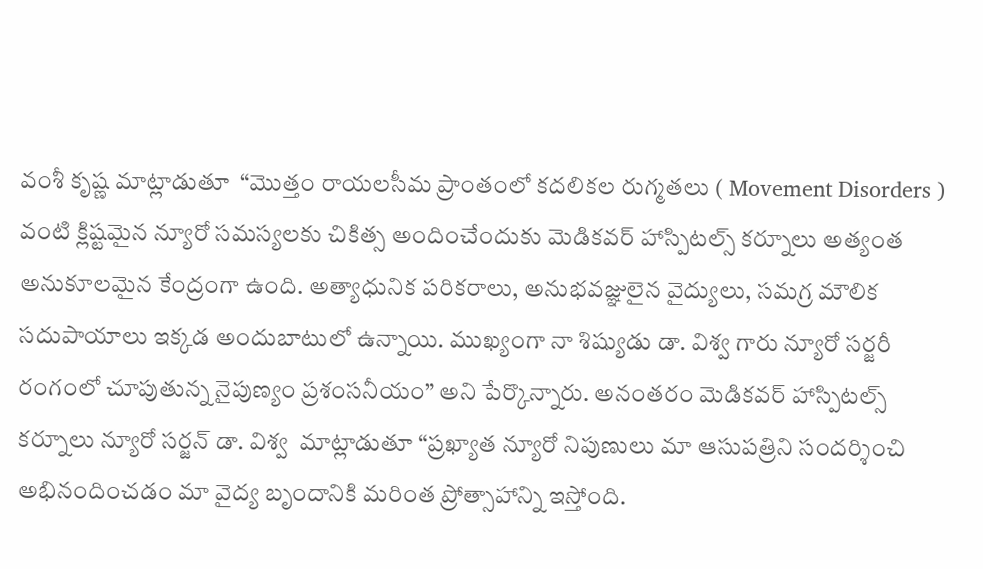వంశీ కృష్ణ మాట్లాడుతూ  “మొత్తం రాయలసీమ ప్రాంతంలో కదలికల రుగ్మతలు ( Movement Disorders ) వంటి క్లిష్టమైన న్యూరో సమస్యలకు చికిత్స అందించేందుకు మెడికవర్ హాస్పిటల్స్ కర్నూలు అత్యంత అనుకూలమైన కేంద్రంగా ఉంది. అత్యాధునిక పరికరాలు, అనుభవజ్ఞులైన వైద్యులు, సమగ్ర మౌలిక సదుపాయాలు ఇక్కడ అందుబాటులో ఉన్నాయి. ముఖ్యంగా నా శిష్యుడు డా. విశ్వ గారు న్యూరో సర్జరీ రంగంలో చూపుతున్న నైపుణ్యం ప్రశంసనీయం” అని పేర్కొన్నారు. అనంతరం మెడికవర్ హాస్పిటల్స్ కర్నూలు న్యూరో సర్జన్ డా. విశ్వ  మాట్లాడుతూ “ప్రఖ్యాత న్యూరో నిపుణులు మా ఆసుపత్రిని సందర్శించి అభినందించడం మా వైద్య బృందానికి మరింత ప్రోత్సాహాన్ని ఇస్తోంది.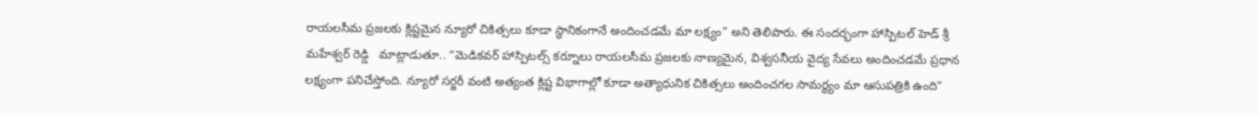రాయలసీమ ప్రజలకు క్లిష్టమైన న్యూరో చికిత్సలు కూడా స్థానికంగానే అందించడమే మా లక్ష్యం” అని తెలిపారు. ఈ సందర్భంగా హాస్పిటల్ హెడ్ శ్రీ మహేశ్వర్ రెడ్డి   మాట్లాడుతూ.. “మెడికవర్ హాస్పిటల్స్ కర్నూలు రాయలసీమ ప్రజలకు నాణ్యమైన, విశ్వసనీయ వైద్య సేవలు అందించడమే ప్రధాన లక్ష్యంగా పనిచేస్తోంది. న్యూరో సర్జరీ వంటి అత్యంత క్లిష్ట విభాగాల్లో కూడా అత్యాధునిక చికిత్సలు అందించగల సామర్థ్యం మా ఆసుపత్రికి ఉంది”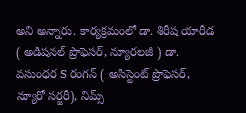అని అన్నారు. కార్యక్రమంలో డా. శిరీష యారీడ ( అడిషనల్ ప్రొఫెసర్, న్యూరలజీ ) డా. వసుంధర S రంగన్ ( అసిస్టెంట్ ప్రొఫెసర్, న్యూరో సర్జరీ), నిమ్స్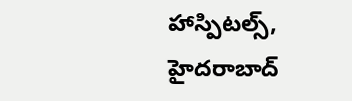హాస్పిటల్స్, హైదరాబాద్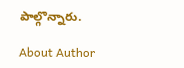పాల్గొన్నారు.

About Author